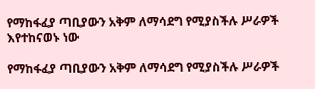የማከፋፈያ ጣቢያውን አቅም ለማሳደግ የሚያስችሉ ሥራዎች እየተከናወኑ ነው

የማከፋፈያ ጣቢያውን አቅም ለማሳደግ የሚያስችሉ ሥራዎች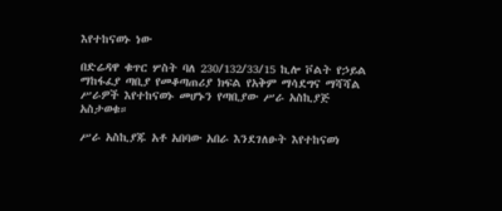እየተከናወኑ ነው

በድሬዳዋ ቁጥር ሦስት ባለ 230/132/33/15 ኪሎ ቮልት የኃይል ማከፋፈያ ጣቢያ የመቆጣጠሪያ ክፍል የአቅም ማሳደግና ማሻሻል ሥራዎች እየተከናወኑ መሆኑን የጣቢያው ሥራ አስኪያጅ አስታወቁ።

ሥራ አስኪያጁ አቶ አበባው አበራ እንደገለፁት እየተከናወነ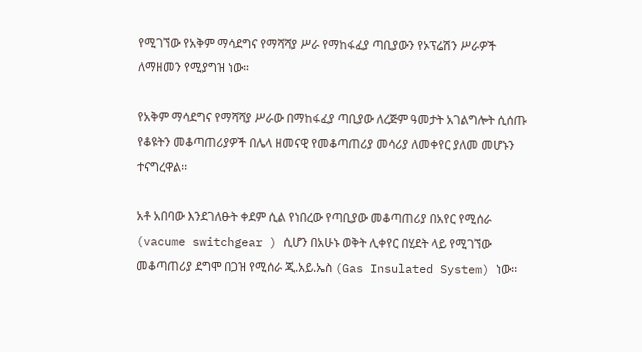የሚገኘው የአቅም ማሳደግና የማሻሻያ ሥራ የማከፋፈያ ጣቢያውን የኦፕሬሽን ሥራዎች ለማዘመን የሚያግዝ ነው።

የአቅም ማሳደግና የማሻሻያ ሥራው በማከፋፈያ ጣቢያው ለረጅም ዓመታት አገልግሎት ሲሰጡ የቆዩትን መቆጣጠሪያዎች በሌላ ዘመናዊ የመቆጣጠሪያ መሳሪያ ለመቀየር ያለመ መሆኑን ተናግረዋል፡፡

አቶ አበባው እንደገለፁት ቀደም ሲል የነበረው የጣቢያው መቆጣጠሪያ በአየር የሚሰራ (vacume switchgear ) ሲሆን በአሁኑ ወቅት ሊቀየር በሂደት ላይ የሚገኘው መቆጣጠሪያ ደግሞ በጋዝ የሚሰራ ጂ.አይ.ኤስ (Gas Insulated System) ነው፡፡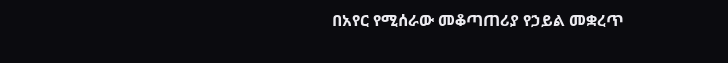በአየር የሚሰራው መቆጣጠሪያ የኃይል መቋረጥ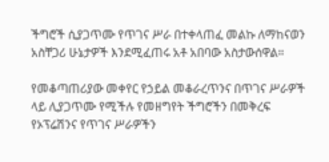ችግሮች ሲያጋጥሙ የጥገና ሥራ በተቀላጠፈ መልኩ ለማከናወን አስቸጋሪ ሁኔታዎች እንደሚፈጠሩ አቶ አበባው አስታውሰዋል።

የመቆጣጠሪያው መቀየር የኃይል መቆራረጥንና በጥገና ሥራዎች ላይ ሊያጋጥሙ የሚችሉ የመዘግየት ችግሮችን በመቅረፍ የኦፕሬሽንና የጥገና ሥራዎችን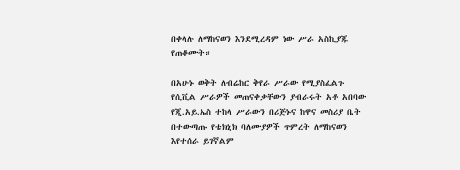በቀላሉ ለማከናወን እንደሚረዳም ነው ሥራ አስኪያጁ የጠቆሙት።

በአሁኑ ወቅት ለብሬከር ቅየራ ሥራው የሚያስፈልጉ የሲቪል ሥራዎች መጠናቀቃቸውን ያብራሩት አቶ አበባው የጂ.አይ.ኤስ ተከላ ሥራውን በሪጅኑና ከዋና መስሪያ ቤት በተውጣጡ የቴክኒክ ባለሙያዎች ጥምረት ለማከናወን እየተሰራ ይገኛልም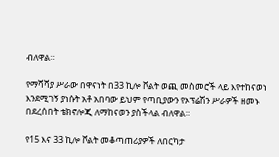ብለዋል።

የማሻሻያ ሥራው በዋናነት በ33 ኪሎ ቮልት ወጪ መስመሮች ላይ እየተከናወነ እንደሚገኝ ያነሱት አቶ አበባው ይህም የጣቢያውን የኦፕሬሽን ሥራዎች ዘመኑ በደረሰበት ቴክኖሎጂ ለማከናወን ያስችላል ብለዋል።

የ15 እና 33 ኪሎ ቮልት መቆጣጠሪያዎች ለበርካታ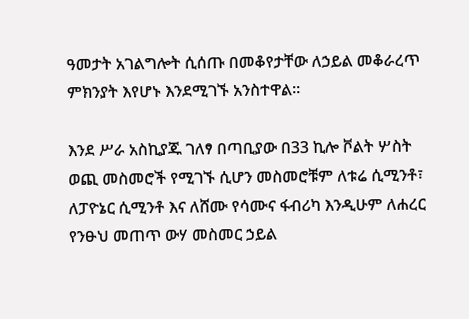ዓመታት አገልግሎት ሲሰጡ በመቆየታቸው ለኃይል መቆራረጥ ምክንያት እየሆኑ እንደሚገኙ አንስተዋል።

እንደ ሥራ አስኪያጁ ገለፃ በጣቢያው በ33 ኪሎ ቮልት ሦስት ወጪ መስመሮች የሚገኙ ሲሆን መስመሮቹም ለቱሬ ሲሚንቶ፣ ለፓዮኔር ሲሚንቶ እና ለሸሙ የሳሙና ፋብሪካ እንዲሁም ለሐረር የንፁህ መጠጥ ውሃ መስመር ኃይል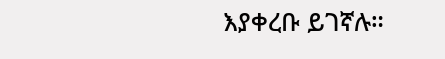እያቀረቡ ይገኛሉ።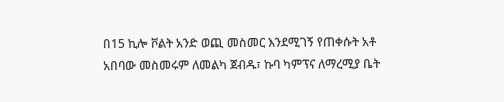በ15 ኪሎ ቮልት አንድ ወጪ መስመር እንደሚገኝ የጠቀሱት አቶ አበባው መስመሩም ለመልካ ጀብዱ፣ ኩባ ካምፕና ለማረሚያ ቤት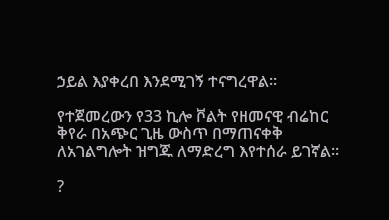ኃይል እያቀረበ እንደሚገኝ ተናግረዋል።

የተጀመረውን የ33 ኪሎ ቮልት የዘመናዊ ብሬከር ቅየራ በአጭር ጊዜ ውስጥ በማጠናቀቅ ለአገልግሎት ዝግጁ ለማድረግ እየተሰራ ይገኛል።

?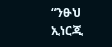“ንፁህ ኢነርጂ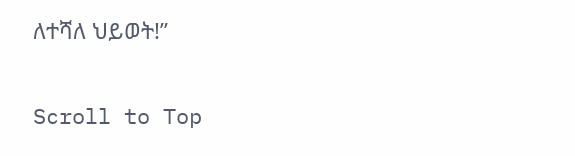ለተሻለ ህይወት!”

Scroll to Top